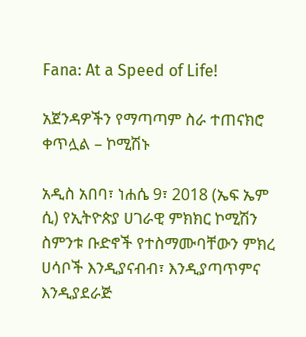Fana: At a Speed of Life!

አጀንዳዎችን የማጣጣም ስራ ተጠናክሮ ቀጥሏል – ኮሚሽኑ

አዲስ አበባ፣ ነሐሴ 9፣ 2018 (ኤፍ ኤም ሲ) የኢትዮጵያ ሀገራዊ ምክክር ኮሚሽን ስምንቱ ቡድኖች የተስማሙባቸውን ምክረ ሀሳቦች እንዲያናብብ፣ እንዲያጣጥምና እንዲያደራጅ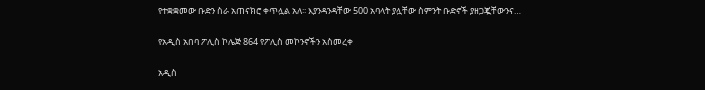የተቋቋመው ቡድን ስራ አጠናክሮ ቀጥሏል አለ፡፡ እያንዳንዳቸው 500 አባላት ያሏቸው ስምንት ቡድኖች ያዘጋጇቸውንና…

የአዲስ አበባ ፖሊስ ኮሌጅ 864 የፖሊስ መኮንኖችን አስመረቀ

አዲስ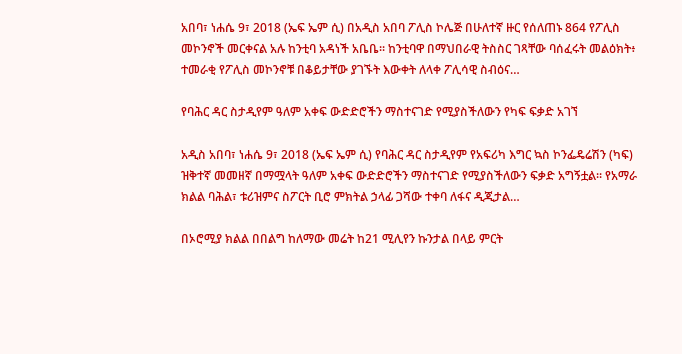አበባ፣ ነሐሴ 9፣ 2018 (ኤፍ ኤም ሲ) በአዲስ አበባ ፖሊስ ኮሌጅ በሁለተኛ ዙር የሰለጠኑ 864 የፖሊስ መኮንኖች መርቀናል አሉ ከንቲባ አዳነች አቤቤ፡፡ ከንቲባዋ በማህበራዊ ትስስር ገጻቸው ባሰፈሩት መልዕክት፥ ተመራቂ የፖሊስ መኮንኖቹ በቆይታቸው ያገኙት እውቀት ለላቀ ፖሊሳዊ ስብዕና…

የባሕር ዳር ስታዲየም ዓለም አቀፍ ውድድሮችን ማስተናገድ የሚያስችለውን የካፍ ፍቃድ አገኘ

አዲስ አበባ፣ ነሐሴ 9፣ 2018 (ኤፍ ኤም ሲ) የባሕር ዳር ስታዲየም የአፍሪካ እግር ኳስ ኮንፌዴሬሽን (ካፍ) ዝቅተኛ መመዘኛ በማሟላት ዓለም አቀፍ ውድድሮችን ማስተናገድ የሚያስችለውን ፍቃድ አግኝቷል፡፡ የአማራ ክልል ባሕል፣ ቱሪዝምና ስፖርት ቢሮ ምክትል ኃላፊ ጋሻው ተቀባ ለፋና ዲጂታል…

በኦሮሚያ ክልል በበልግ ከለማው መሬት ከ21 ሚሊየን ኩንታል በላይ ምርት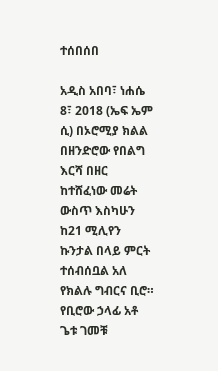ተሰበሰበ

አዲስ አበባ፣ ነሐሴ 8፣ 2018 (ኤፍ ኤም ሲ) በኦሮሚያ ክልል በዘንድሮው የበልግ እርሻ በዘር ከተሸፈነው መሬት ውስጥ እስካሁን ከ21 ሚሊየን ኩንታል በላይ ምርት ተሰብሰቧል አለ የክልሉ ግብርና ቢሮ። የቢሮው ኃላፊ አቶ ጌቱ ገመቹ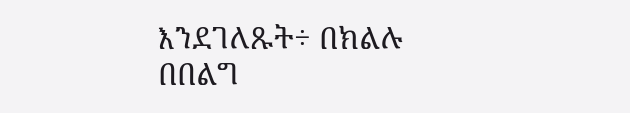እንደገለጹት÷ በክልሉ በበልግ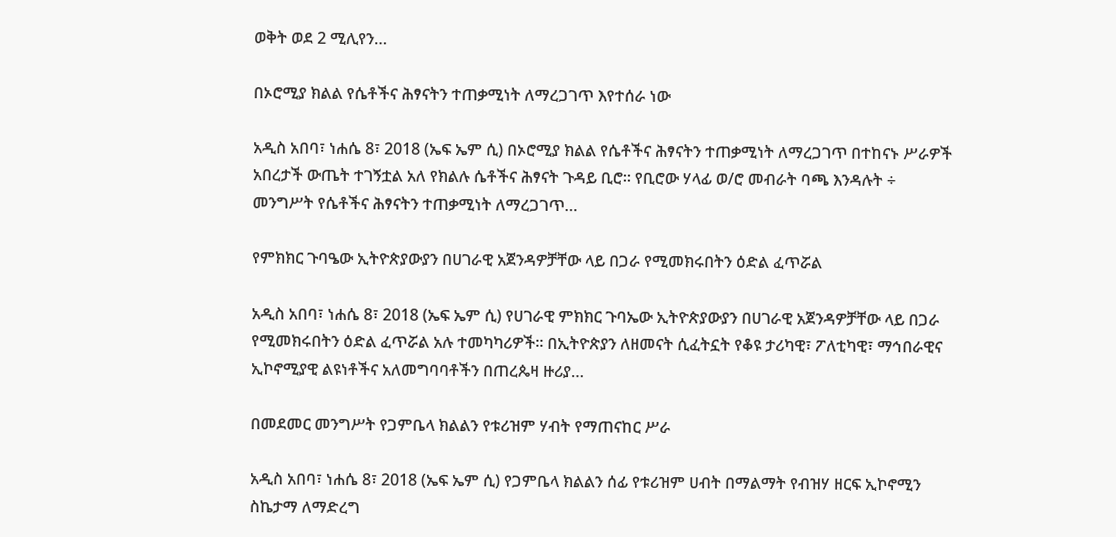ወቅት ወደ 2 ሚሊየን…

በኦሮሚያ ክልል የሴቶችና ሕፃናትን ተጠቃሚነት ለማረጋገጥ እየተሰራ ነው

አዲስ አበባ፣ ነሐሴ 8፣ 2018 (ኤፍ ኤም ሲ) በኦሮሚያ ክልል የሴቶችና ሕፃናትን ተጠቃሚነት ለማረጋገጥ በተከናኑ ሥራዎች አበረታች ውጤት ተገኝቷል አለ የክልሉ ሴቶችና ሕፃናት ጉዳይ ቢሮ። የቢሮው ሃላፊ ወ/ሮ መብራት ባጫ እንዳሉት ÷ መንግሥት የሴቶችና ሕፃናትን ተጠቃሚነት ለማረጋገጥ…

የምክክር ጉባዔው ኢትዮጵያውያን በሀገራዊ አጀንዳዎቻቸው ላይ በጋራ የሚመክሩበትን ዕድል ፈጥሯል

አዲስ አበባ፣ ነሐሴ 8፣ 2018 (ኤፍ ኤም ሲ) የሀገራዊ ምክክር ጉባኤው ኢትዮጵያውያን በሀገራዊ አጀንዳዎቻቸው ላይ በጋራ የሚመክሩበትን ዕድል ፈጥሯል አሉ ተመካካሪዎች፡፡ በኢትዮጵያን ለዘመናት ሲፈትኗት የቆዩ ታሪካዊ፣ ፖለቲካዊ፣ ማኅበራዊና ኢኮኖሚያዊ ልዩነቶችና አለመግባባቶችን በጠረጴዛ ዙሪያ…

በመደመር መንግሥት የጋምቤላ ክልልን የቱሪዝም ሃብት የማጠናከር ሥራ

አዲስ አበባ፣ ነሐሴ 8፣ 2018 (ኤፍ ኤም ሲ) የጋምቤላ ክልልን ሰፊ የቱሪዝም ሀብት በማልማት የብዝሃ ዘርፍ ኢኮኖሚን ስኬታማ ለማድረግ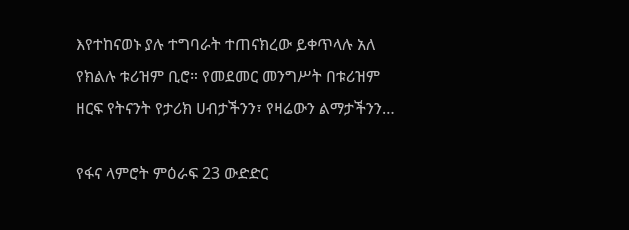እየተከናወኑ ያሉ ተግባራት ተጠናክረው ይቀጥላሉ አለ የክልሉ ቱሪዝም ቢሮ። የመደመር መንግሥት በቱሪዝም ዘርፍ የትናንት የታሪክ ሀብታችንን፣ የዛሬውን ልማታችንን…

የፋና ላምሮት ምዕራፍ 23 ውድድር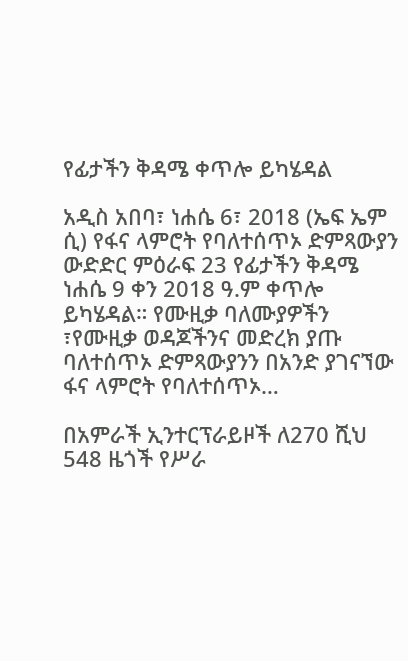የፊታችን ቅዳሜ ቀጥሎ ይካሄዳል

አዲስ አበባ፣ ነሐሴ 6፣ 2018 (ኤፍ ኤም ሲ) የፋና ላምሮት የባለተሰጥኦ ድምጻውያን ውድድር ምዕራፍ 23 የፊታችን ቅዳሜ ነሐሴ 9 ቀን 2018 ዓ.ም ቀጥሎ ይካሄዳል። የሙዚቃ ባለሙያዎችን ፣የሙዚቃ ወዳጆችንና መድረክ ያጡ ባለተሰጥኦ ድምጻውያንን በአንድ ያገናኘው ፋና ላምሮት የባለተሰጥኦ…

በአምራች ኢንተርፕራይዞች ለ270 ሺህ 548 ዜጎች የሥራ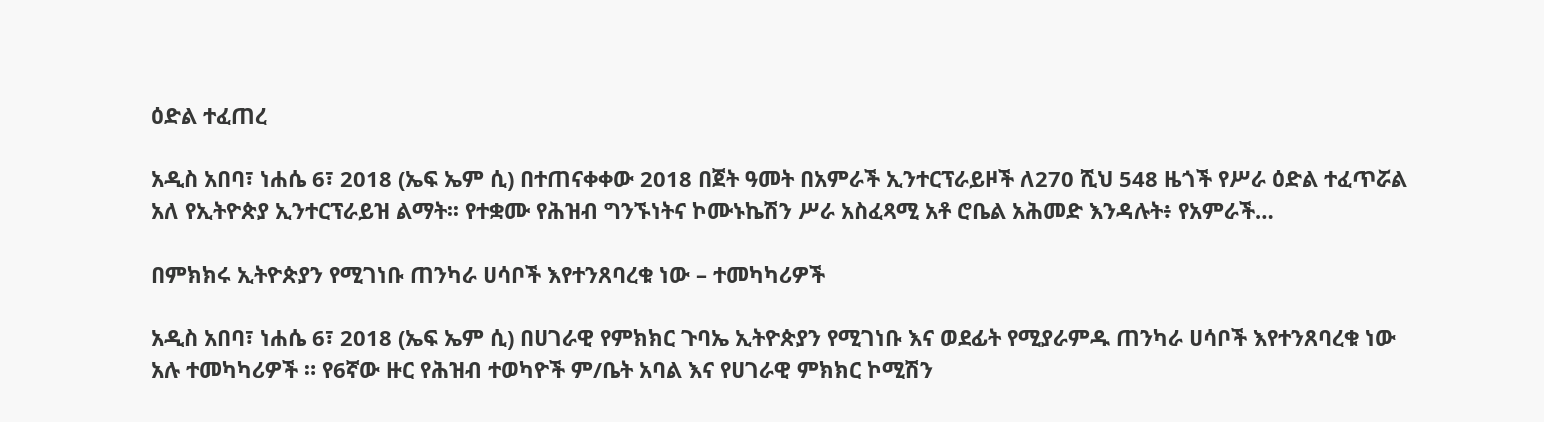ዕድል ተፈጠረ

አዲስ አበባ፣ ነሐሴ 6፣ 2018 (ኤፍ ኤም ሲ) በተጠናቀቀው 2018 በጀት ዓመት በአምራች ኢንተርፕራይዞች ለ270 ሺህ 548 ዜጎች የሥራ ዕድል ተፈጥሯል አለ የኢትዮጵያ ኢንተርፕራይዝ ልማት፡፡ የተቋሙ የሕዝብ ግንኙነትና ኮሙኑኬሽን ሥራ አስፈጻሚ አቶ ሮቤል አሕመድ እንዳሉት፥ የአምራች…

በምክክሩ ኢትዮጵያን የሚገነቡ ጠንካራ ሀሳቦች እየተንጸባረቁ ነው – ተመካካሪዎች

አዲስ አበባ፣ ነሐሴ 6፣ 2018 (ኤፍ ኤም ሲ) በሀገራዊ የምክክር ጉባኤ ኢትዮጵያን የሚገነቡ እና ወደፊት የሚያራምዱ ጠንካራ ሀሳቦች እየተንጸባረቁ ነው አሉ ተመካካሪዎች ። የ6ኛው ዙር የሕዝብ ተወካዮች ም/ቤት አባል እና የሀገራዊ ምክክር ኮሚሽን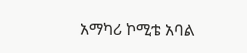አማካሪ ኮሚቴ አባል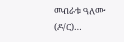መብራቱ ዓለሙ (ዶ/ር)…